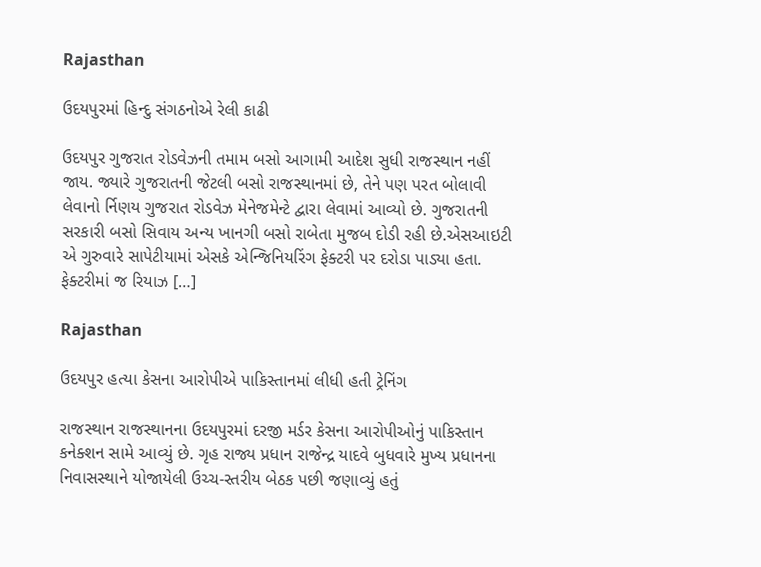Rajasthan

ઉદયપુરમાં હિન્દુ સંગઠનોએ રેલી કાઢી

ઉદયપુર ગુજરાત રોડવેઝની તમામ બસો આગામી આદેશ સુધી રાજસ્થાન નહીં જાય. જ્યારે ગુજરાતની જેટલી બસો રાજસ્થાનમાં છે, તેને પણ પરત બોલાવી લેવાનો ર્નિણય ગુજરાત રોડવેઝ મેનેજમેન્ટે દ્વારા લેવામાં આવ્યો છે. ગુજરાતની સરકારી બસો સિવાય અન્ય ખાનગી બસો રાબેતા મુજબ દોડી રહી છે.એસઆઇટી એ ગુરુવારે સાપેટીયામાં એસકે એન્જિનિયરિંગ ફેક્ટરી પર દરોડા પાડ્યા હતા. ફેક્ટરીમાં જ રિયાઝ […]

Rajasthan

ઉદયપુર હત્યા કેસના આરોપીએ પાકિસ્તાનમાં લીધી હતી ટ્રેનિંગ

રાજસ્થાન રાજસ્થાનના ઉદયપુરમાં દરજી મર્ડર કેસના આરોપીઓનું પાકિસ્તાન કનેક્શન સામે આવ્યું છે. ગૃહ રાજ્ય પ્રધાન રાજેન્દ્ર યાદવે બુધવારે મુખ્ય પ્રધાનના નિવાસસ્થાને યોજાયેલી ઉચ્ચ-સ્તરીય બેઠક પછી જણાવ્યું હતું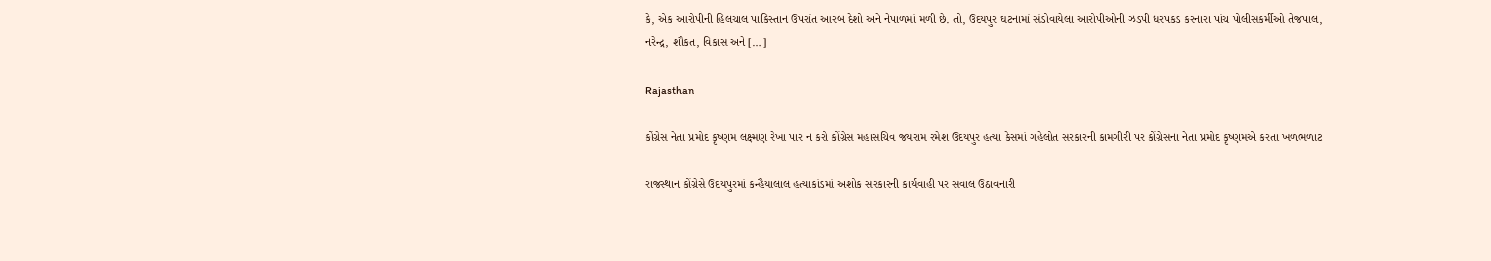કે, એક આરોપીની હિલચાલ પાકિસ્તાન ઉપરાંત આરબ દેશો અને નેપાળમાં મળી છે. તો, ઉદયપુર ઘટનામાં સંડોવાયેલા આરોપીઓની ઝડપી ધરપકડ કરનારા પાંચ પોલીસકર્મીઓ તેજપાલ, નરેન્દ્ર, શૌકત, વિકાસ અને […]

Rajasthan

કોંગ્રેસ નેતા પ્રમોદ કૃષ્ણમ લક્ષ્મણ રેખા પાર ન કરો કોંગ્રેસ મહાસચિવ જયરામ રમેશ ઉદયપુર હત્યા કેસમાં ગહેલોત સરકારની કામગીરી પર કોંગ્રેસના નેતા પ્રમોદ કૃષ્ણમએ કરતા ખળભળાટ

રાજસ્થાન કોંગ્રેસે ઉદયપુરમાં કન્હૈયાલાલ હત્યાકાંડમાં અશોક સરકારની કાર્યવાહી પર સવાલ ઉઠાવનારી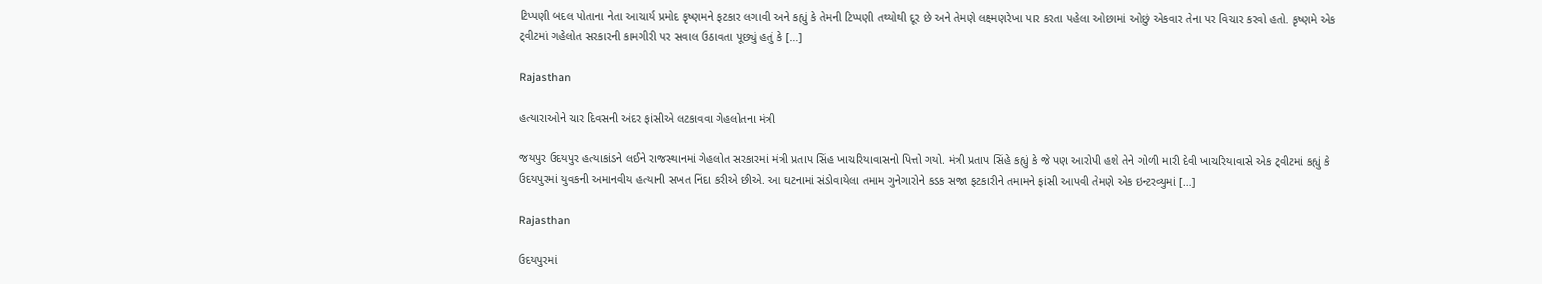ટિપ્પણી બદલ પોતાના નેતા આચાર્ય પ્રમોદ કૃષ્ણમને ફટકાર લગાવી અને કહ્યું કે તેમની ટિપ્પણી તથ્યોથી દૂર છે અને તેમણે લક્ષ્મણરેખા પાર કરતા પહેલા ઓછામાં ઓછું એકવાર તેના પર વિચાર કરવો હતો. કૃષ્ણમે એક ટ્‌વીટમાં ગહેલોત સરકારની કામગીરી પર સવાલ ઉઠાવતા પૂછ્યું હતું કે […]

Rajasthan

હત્યારાઓને ચાર દિવસની અંદર ફાંસીએ લટકાવવા ગેહલોતના મંત્રી

જયપુર ઉદયપુર હત્યાકાંડને લઈને રાજસ્થાનમાં ગેહલોત સરકારમાં મંત્રી પ્રતાપ સિંહ ખાચરિયાવાસનો પિત્તો ગયો. મંત્રી પ્રતાપ સિંહે કહ્યું કે જે પણ આરોપી હશે તેને ગોળી મારી દેવી ખાચરિયાવાસે એક ટ્‌વીટમાં કહ્યું કે ઉદયપુરમાં યુવકની અમાનવીય હત્યાની સખત નિંદા કરીએ છીએ. આ ઘટનામાં સંડોવાયેલા તમામ ગુનેગારોને કડક સજા ફટકારીને તમામને ફાંસી આપવી તેમણે એક ઇન્ટરવ્યુમાં […]

Rajasthan

ઉદયપુરમાં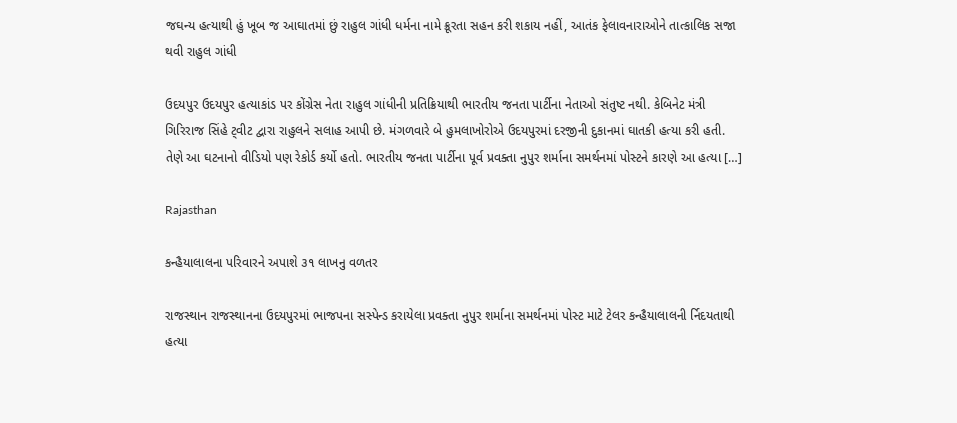જઘન્ય હત્યાથી હું ખૂબ જ આઘાતમાં છું રાહુલ ગાંધી ધર્મના નામે ક્રૂરતા સહન કરી શકાય નહીં, આતંક ફેલાવનારાઓને તાત્કાલિક સજા થવી રાહુલ ગાંધી

ઉદયપુર ઉદયપુર હત્યાકાંડ પર કોંગ્રેસ નેતા રાહુલ ગાંધીની પ્રતિક્રિયાથી ભારતીય જનતા પાર્ટીના નેતાઓ સંતુષ્ટ નથી. કેબિનેટ મંત્રી ગિરિરાજ સિંહે ટ્‌વીટ દ્વારા રાહુલને સલાહ આપી છે. મંગળવારે બે હુમલાખોરોએ ઉદયપુરમાં દરજીની દુકાનમાં ઘાતકી હત્યા કરી હતી. તેણે આ ઘટનાનો વીડિયો પણ રેકોર્ડ કર્યો હતો. ભારતીય જનતા પાર્ટીના પૂર્વ પ્રવક્તા નુપુર શર્માના સમર્થનમાં પોસ્ટને કારણે આ હત્યા […]

Rajasthan

કન્હૈયાલાલના પરિવારને અપાશે ૩૧ લાખનુ વળતર

રાજસ્થાન રાજસ્થાનના ઉદયપુરમાં ભાજપના સસ્પેન્ડ કરાયેલા પ્રવક્તા નુપુર શર્માના સમર્થનમાં પોસ્ટ માટે ટેલર કન્હૈયાલાલની ર્નિદયતાથી હત્યા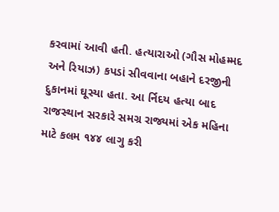કરવામાં આવી હતી. હત્યારાઓ (ગૌસ મોહમ્મદ અને રિયાઝ) કપડાં સીવવાના બહાને દરજીની દુકાનમાં ઘૂસ્યા હતા. આ ર્નિદય હત્યા બાદ રાજસ્થાન સરકારે સમગ્ર રાજ્યમાં એક મહિના માટે કલમ ૧૪૪ લાગુ કરી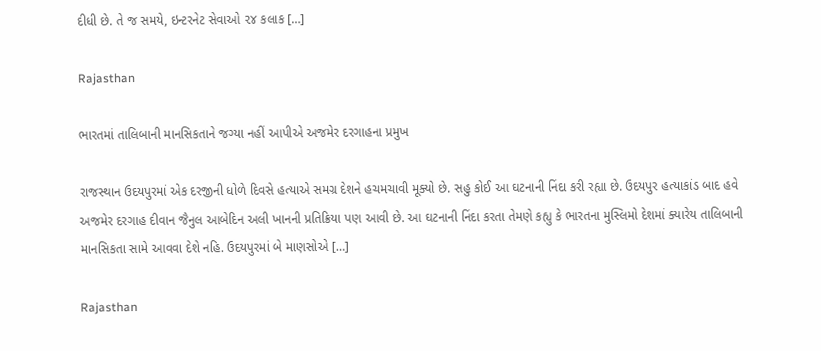દીધી છે. તે જ સમયે, ઇન્ટરનેટ સેવાઓ ૨૪ કલાક […]

Rajasthan

ભારતમાં તાલિબાની માનસિકતાને જગ્યા નહીં આપીએ અજમેર દરગાહના પ્રમુખ

રાજસ્થાન ઉદયપુરમાં એક દરજીની ધોળે દિવસે હત્યાએ સમગ્ર દેશને હચમચાવી મૂક્યો છે. સહુ કોઈ આ ઘટનાની નિંદા કરી રહ્યા છે. ઉદયપુર હત્યાકાંડ બાદ હવે અજમેર દરગાહ દીવાન જૈનુલ આબેદિન અલી ખાનની પ્રતિક્રિયા પણ આવી છે. આ ઘટનાની નિંદા કરતા તેમણે કહ્યુ કે ભારતના મુસ્લિમો દેશમાં ક્યારેય તાલિબાની માનસિકતા સામે આવવા દેશે નહિ. ઉદયપુરમાં બે માણસોએ […]

Rajasthan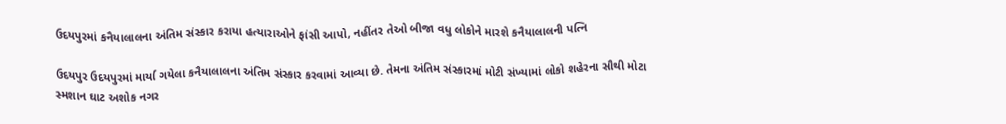ઉદયપુરમાં કનૈયાલાલના અંતિમ સંસ્કાર કરાયા હત્યારાઓને ફાંસી આપો, નહીંતર તેઓ બીજા વધુ લોકોને મારશે કનૈયાલાલની પત્નિ

ઉદયપુર ઉદયપુરમાં માર્યા ગયેલા કનૈયાલાલના અંતિમ સંસ્કાર કરવામાં આવ્યા છે. તેમના અંતિમ સંસ્કારમાં મોટી સંખ્યામાં લોકો શહેરના સૌથી મોટા સ્મશાન ઘાટ અશોક નગર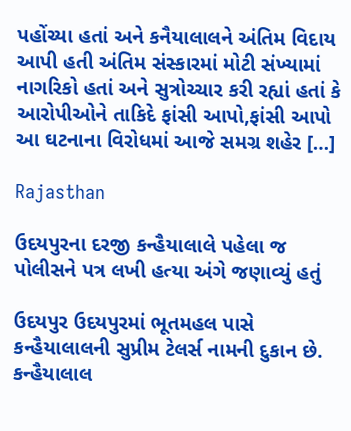પહોંચ્યા હતાં અને કનૈયાલાલને અંતિમ વિદાય આપી હતી અંતિમ સંસ્કારમાં મોટી સંખ્યામાં નાગરિકો હતાં અને સુત્રોચ્ચાર કરી રહ્યાં હતાં કે આરોપીઓને તાકિદે ફાંસી આપો,ફાંસી આપો આ ઘટનાના વિરોધમાં આજે સમગ્ર શહેર […]

Rajasthan

ઉદયપુરના દરજી કન્હૈયાલાલે પહેલા જ પોલીસને પત્ર લખી હત્યા અંગે જણાવ્યું હતું

ઉદયપુર ઉદયપુરમાં ભૂતમહલ પાસે કન્હૈયાલાલની સુપ્રીમ ટેલર્સ નામની દુકાન છે. કન્હૈયાલાલ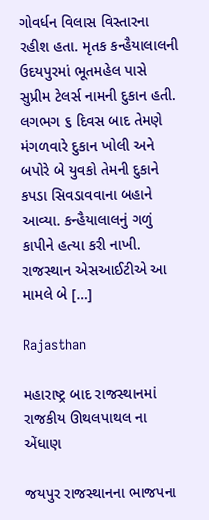ગોવર્ધન વિલાસ વિસ્તારના રહીશ હતા. મૃતક કન્હૈયાલાલની ઉદયપુરમાં ભૂતમહેલ પાસે સુપ્રીમ ટેલર્સ નામની દુકાન હતી. લગભગ ૬ દિવસ બાદ તેમણે મંગળવારે દુકાન ખોલી અને બપોરે બે યુવકો તેમની દુકાને કપડા સિવડાવવાના બહાને આવ્યા. કન્હૈયાલાલનું ગળું કાપીને હત્યા કરી નાખી. રાજસ્થાન એસઆઈટીએ આ મામલે બે […]

Rajasthan

મહારાષ્ટ્ર બાદ રાજસ્થાનમાં રાજકીય ઊથલપાથલ ના એંધાણ

જયપુર રાજસ્થાનના ભાજપના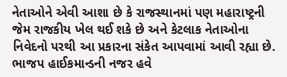નેતાઓને એવી આશા છે કે રાજસ્થાનમાં પણ મહારાષ્ટ્રની જેમ રાજકીય ખેલ થઈ શકે છે અને કેટલાક નેતાઓના નિવેદનો પરથી આ પ્રકારના સંકેત આપવામાં આવી રહ્યા છે. ભાજપ હાઈકમાન્ડની નજર હવે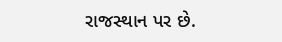રાજસ્થાન પર છે.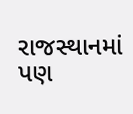રાજસ્થાનમાં પણ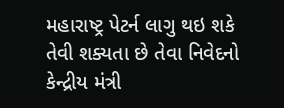મહારાષ્ટ્ર પેટર્ન લાગુ થઇ શકે તેવી શક્યતા છે તેવા નિવેદનો કેન્દ્રીય મંત્રી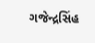ગજેન્દ્રસિંહ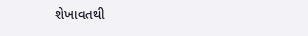શેખાવતથી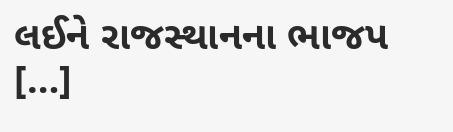લઈને રાજસ્થાનના ભાજપ […]